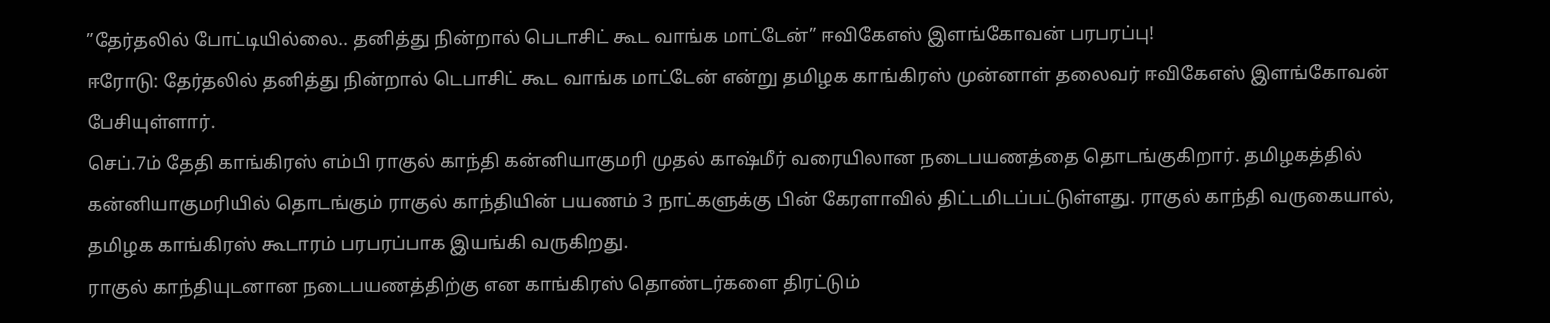”தேர்தலில் போட்டியில்லை.. தனித்து நின்றால் பெடாசிட் கூட வாங்க மாட்டேன்” ஈவிகேஎஸ் இளங்கோவன் பரபரப்பு!
ஈரோடு: தேர்தலில் தனித்து நின்றால் டெபாசிட் கூட வாங்க மாட்டேன் என்று தமிழக காங்கிரஸ் முன்னாள் தலைவர் ஈவிகேஎஸ் இளங்கோவன் பேசியுள்ளார்.
செப்.7ம் தேதி காங்கிரஸ் எம்பி ராகுல் காந்தி கன்னியாகுமரி முதல் காஷ்மீர் வரையிலான நடைபயணத்தை தொடங்குகிறார். தமிழகத்தில் கன்னியாகுமரியில் தொடங்கும் ராகுல் காந்தியின் பயணம் 3 நாட்களுக்கு பின் கேரளாவில் திட்டமிடப்பட்டுள்ளது. ராகுல் காந்தி வருகையால், தமிழக காங்கிரஸ் கூடாரம் பரபரப்பாக இயங்கி வருகிறது.
ராகுல் காந்தியுடனான நடைபயணத்திற்கு என காங்கிரஸ் தொண்டர்களை திரட்டும்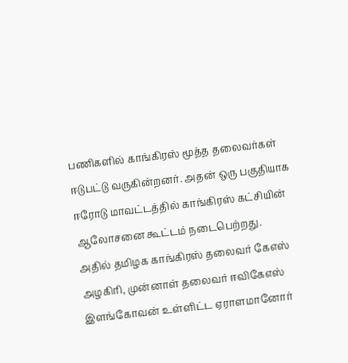பணிகளில் காங்கிரஸ் மூத்த தலைவர்கள் ஈடுபட்டு வருகின்றனர். அதன் ஒரு பகுதியாக ஈரோடு மாவட்டத்தில் காங்கிரஸ் கட்சியின் ஆலோசனை கூட்டம் நடைபெற்றது. அதில் தமிழக காங்கிரஸ் தலைவர் கேஎஸ் அழகிரி, முன்னாள் தலைவர் ஈவிகேஎஸ் இளங்கோவன் உள்ளிட்ட ஏராளமானோர்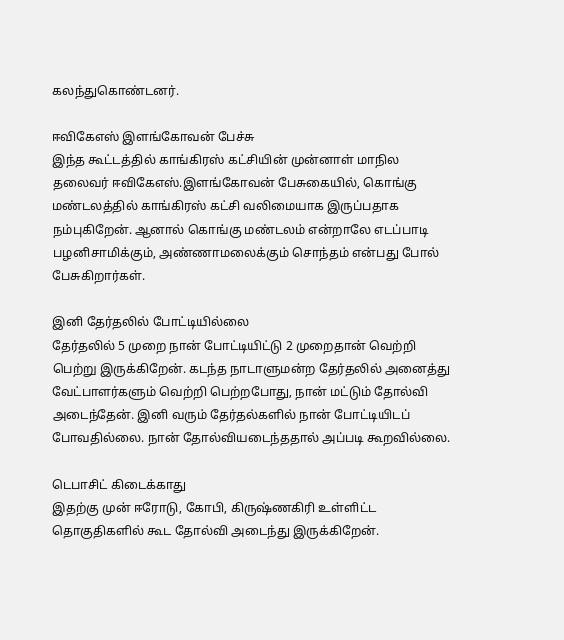கலந்துகொண்டனர்.

ஈவிகேஎஸ் இளங்கோவன் பேச்சு
இந்த கூட்டத்தில் காங்கிரஸ் கட்சியின் முன்னாள் மாநில தலைவர் ஈவிகேஎஸ்.இளங்கோவன் பேசுகையில், கொங்கு மண்டலத்தில் காங்கிரஸ் கட்சி வலிமையாக இருப்பதாக நம்புகிறேன். ஆனால் கொங்கு மண்டலம் என்றாலே எடப்பாடி பழனிசாமிக்கும், அண்ணாமலைக்கும் சொந்தம் என்பது போல் பேசுகிறார்கள்.

இனி தேர்தலில் போட்டியில்லை
தேர்தலில் 5 முறை நான் போட்டியிட்டு 2 முறைதான் வெற்றி பெற்று இருக்கிறேன். கடந்த நாடாளுமன்ற தேர்தலில் அனைத்து வேட்பாளர்களும் வெற்றி பெற்றபோது, நான் மட்டும் தோல்வி அடைந்தேன். இனி வரும் தேர்தல்களில் நான் போட்டியிடப் போவதில்லை. நான் தோல்வியடைந்ததால் அப்படி கூறவில்லை.

டெபாசிட் கிடைக்காது
இதற்கு முன் ஈரோடு, கோபி, கிருஷ்ணகிரி உள்ளிட்ட தொகுதிகளில் கூட தோல்வி அடைந்து இருக்கிறேன்.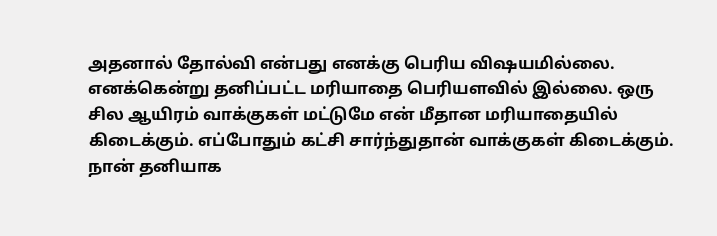அதனால் தோல்வி என்பது எனக்கு பெரிய விஷயமில்லை. எனக்கென்று தனிப்பட்ட மரியாதை பெரியளவில் இல்லை. ஒரு சில ஆயிரம் வாக்குகள் மட்டுமே என் மீதான மரியாதையில் கிடைக்கும். எப்போதும் கட்சி சார்ந்துதான் வாக்குகள் கிடைக்கும். நான் தனியாக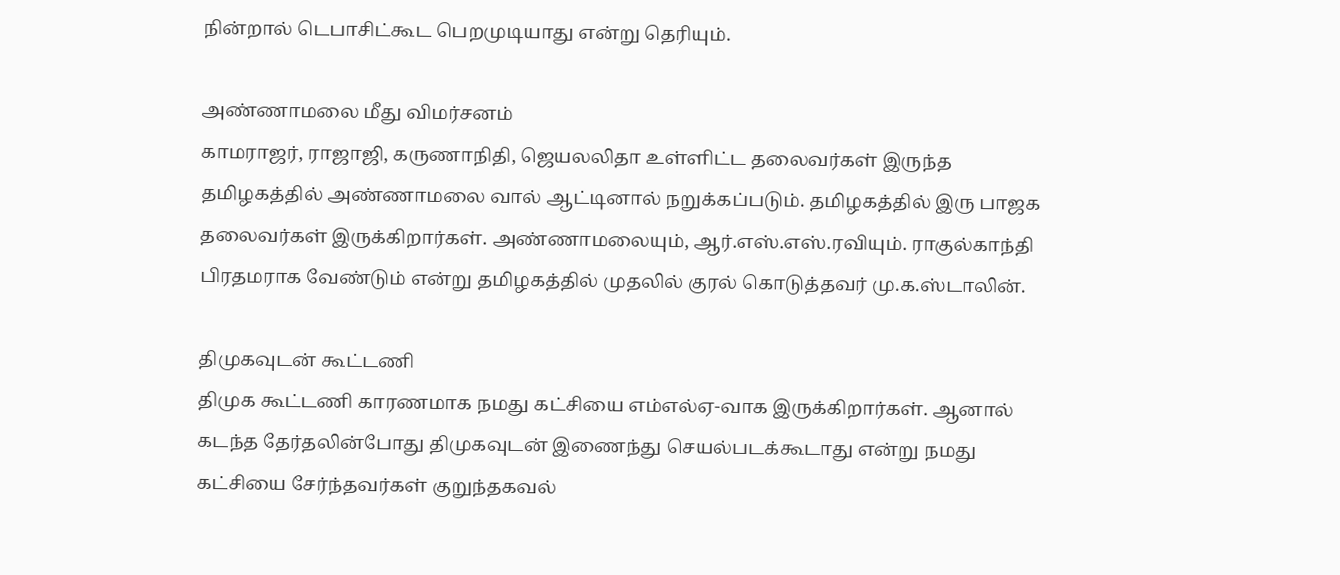நின்றால் டெபாசிட்கூட பெறமுடியாது என்று தெரியும்.

அண்ணாமலை மீது விமர்சனம்
காமராஜர், ராஜாஜி, கருணாநிதி, ஜெயலலிதா உள்ளிட்ட தலைவர்கள் இருந்த தமிழகத்தில் அண்ணாமலை வால் ஆட்டினால் நறுக்கப்படும். தமிழகத்தில் இரு பாஜக தலைவர்கள் இருக்கிறார்கள். அண்ணாமலையும், ஆர்.எஸ்.எஸ்.ரவியும். ராகுல்காந்தி பிரதமராக வேண்டும் என்று தமிழகத்தில் முதலில் குரல் கொடுத்தவர் மு.க.ஸ்டாலின்.

திமுகவுடன் கூட்டணி
திமுக கூட்டணி காரணமாக நமது கட்சியை எம்எல்ஏ-வாக இருக்கிறார்கள். ஆனால் கடந்த தேர்தலின்போது திமுகவுடன் இணைந்து செயல்படக்கூடாது என்று நமது கட்சியை சேர்ந்தவர்கள் குறுந்தகவல்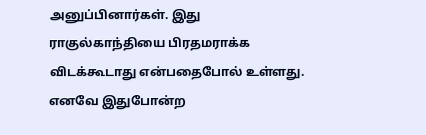அனுப்பினார்கள். இது ராகுல்காந்தியை பிரதமராக்க விடக்கூடாது என்பதைபோல் உள்ளது. எனவே இதுபோன்ற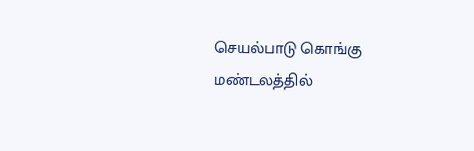செயல்பாடு கொங்கு மண்டலத்தில்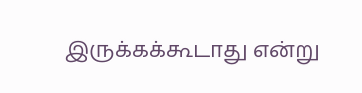இருக்கக்கூடாது என்று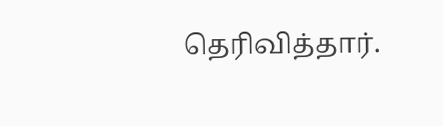தெரிவித்தார்.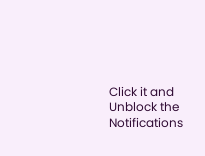Click it and Unblock the Notifications